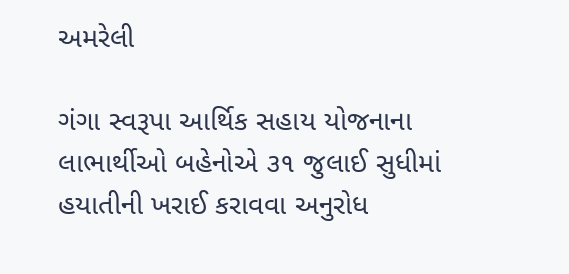અમરેલી

ગંગા સ્વરૂપા આર્થિક સહાય યોજનાના લાભાર્થીઓ બહેનોએ ૩૧ જુલાઈ સુધીમાં હયાતીની ખરાઈ કરાવવા અનુરોધ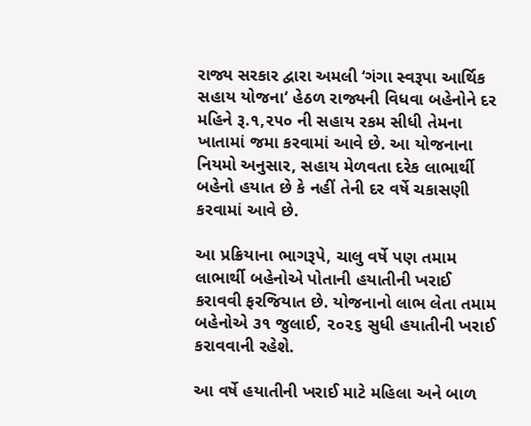રાજ્ય સરકાર દ્વારા અમલી ‘ગંગા સ્વરૂપા આર્થિક સહાય યોજના’ હેઠળ રાજ્યની વિધવા બહેનોને દર મહિને રૂ.૧,૨૫૦ ની સહાય રકમ સીધી તેમના ખાતામાં જમા કરવામાં આવે છે. આ યોજનાના નિયમો અનુસાર, સહાય મેળવતા દરેક લાભાર્થી બહેનો હયાત છે કે નહીં તેની દર વર્ષે ચકાસણી કરવામાં આવે છે.

આ પ્રક્રિયાના ભાગરૂપે, ચાલુ વર્ષે પણ તમામ લાભાર્થી બહેનોએ પોતાની હયાતીની ખરાઈ કરાવવી ફરજિયાત છે. યોજનાનો લાભ લેતા તમામ બહેનોએ ૩૧ જુલાઈ, ૨૦૨૬ સુધી હયાતીની ખરાઈ કરાવવાની રહેશે.

આ વર્ષે હયાતીની ખરાઈ માટે મહિલા અને બાળ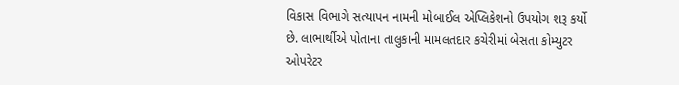વિકાસ વિભાગે સત્યાપન નામની મોબાઈલ એપ્લિકેશનો ઉપયોગ શરૂ કર્યો છે. લાભાર્થીએ પોતાના તાલુકાની મામલતદાર કચેરીમાં બેસતા કોમ્યુટર ઓપરેટર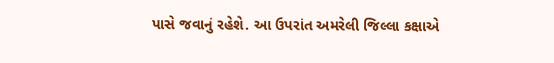પાસે જવાનું રહેશે. આ ઉપરાંત અમરેલી જિલ્લા કક્ષાએ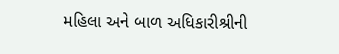મહિલા અને બાળ અધિકારીશ્રીની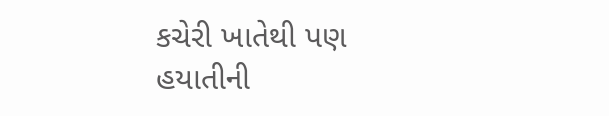કચેરી ખાતેથી પણ હયાતીની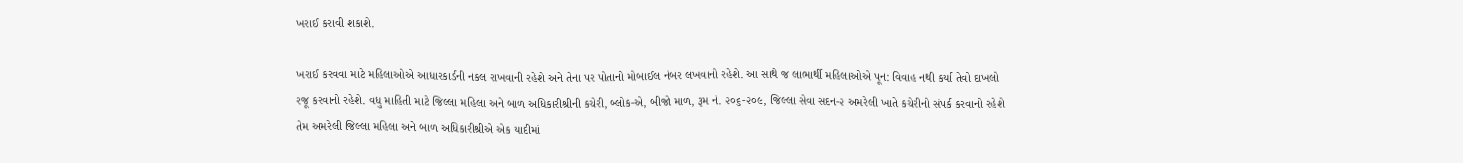ખરાઈ કરાવી શકાશે.

ખરાઈ કરવવા માટે મહિલાઓએ આધારકાર્ડની નકલ રાખવાની રહેશે અને તેના પર પોતાનો મોબાઈલ નંબર લખવાનો રહેશે. આ સાથે જ લાભાર્થી મહિલાઓએ પૂન: વિવાહ નથી કર્યા તેવો દાખલો રજૂ કરવાનો રહેશે. વધુ માહિતી માટે જિલ્લા મહિલા અને બાળ અધિકારીશ્રીની કચેરી, બ્લોક-એ, બીજો માળ, રૂમ નં. ૨૦૬-૨૦૯, જિલ્લા સેવા સદન-૨ અમરેલી ખાતે કચેરીનો સંપર્ક કરવાનો રહેશે તેમ અમરેલી જિલ્લા મહિલા અને બાળ અધિકારીશ્રીએ એક યાદીમાં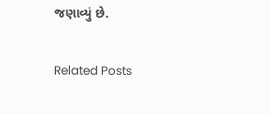જણાવ્યું છે.

Related Posts